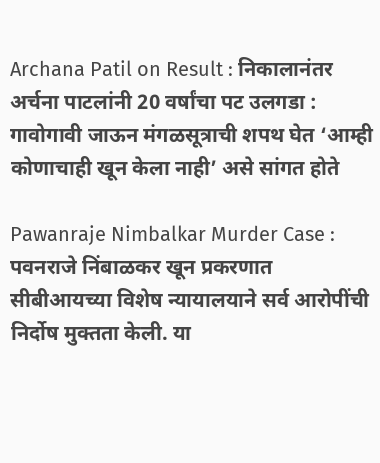Archana Patil on Result : निकालानंतर अर्चना पाटलांनी 20 वर्षांचा पट उलगडा : गावोगावी जाऊन मंगळसूत्राची शपथ घेत ‘आम्ही कोणाचाही खून केला नाही’ असे सांगत होते

Pawanraje Nimbalkar Murder Case : पवनराजे निंबाळकर खून प्रकरणात सीबीआयच्या विशेष न्यायालयाने सर्व आरोपींची निर्दोष मुक्तता केली. या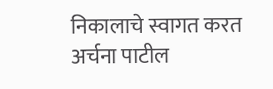निकालाचे स्वागत करत अर्चना पाटील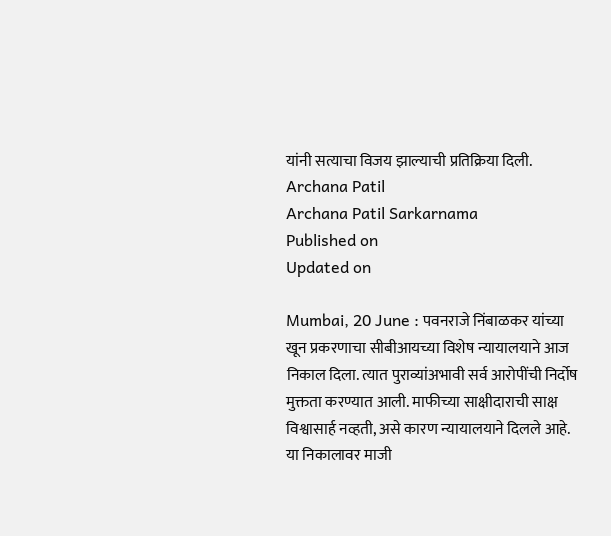यांनी सत्याचा विजय झाल्याची प्रतिक्रिया दिली.
Archana Patil
Archana Patil Sarkarnama
Published on
Updated on

Mumbai, 20 June : पवनराजे निंबाळकर यांच्या खून प्रकरणाचा सीबीआयच्या विशेष न्यायालयाने आज निकाल दिला. त्यात पुराव्यांअभावी सर्व आरोपींची निर्दोष मुक्तता करण्यात आली. माफीच्या साक्षीदाराची साक्ष विश्वासार्ह नव्हती, असे कारण न्यायालयाने दिलले आहे. या निकालावर माजी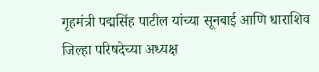गृहमंत्री पद्मसिंह पाटील यांच्या सूनबाई आणि धाराशिव जिल्हा परिषदेच्या अध्यक्ष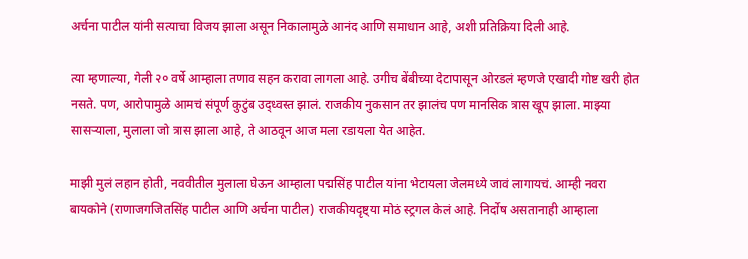अर्चना पाटील यांनी सत्याचा विजय झाला असून निकालामुळे आनंद आणि समाधान आहे, अशी प्रतिक्रिया दिली आहे.

त्या म्हणाल्या, गेली २० वर्षे आम्हाला तणाव सहन करावा लागला आहे. उगीच बेंबीच्या देटापासून ओरडलं म्हणजे एखादी गोष्ट खरी होत नसते. पण, आरोपामुळे आमचं संपूर्ण कुटुंब उद्‌ध्वस्त झालं. राजकीय नुकसान तर झालंच पण मानसिक त्रास खूप झाला. माझ्या सासऱ्याला, मुलाला जो त्रास झाला आहे, ते आठवून आज मला रडायला येत आहेत.

माझी मुलं लहान होती, नववीतील मुलाला घेऊन आम्हाला पद्मसिंह पाटील यांना भेटायला जेलमध्ये जावं लागायचं. आम्ही नवरा बायकोने (राणाजगजितसिंह पाटील आणि अर्चना पाटील) राजकीयदृष्ट्या मोठं स्ट्रगल केलं आहे. निर्दोष असतानाही आम्हाला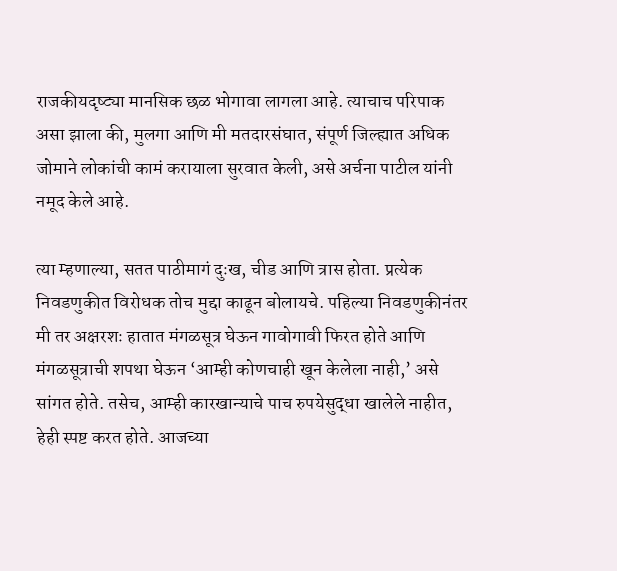राजकीयदृष्ट्या मानसिक छळ भोगावा लागला आहे. त्याचाच परिपाक असा झाला की, मुलगा आणि मी मतदारसंघात, संपूर्ण जिल्ह्यात अधिक जोमाने लोकांची कामं करायाला सुरवात केली, असे अर्चना पाटील यांनी नमूद केले आहे.

त्या म्हणाल्या, सतत पाठीमागं दुःख, चीड आणि त्रास होता. प्रत्येक निवडणुकीत विरोधक तोच मुद्दा काढून बोलायचे. पहिल्या निवडणुकीनंतर मी तर अक्षरशः हातात मंगळसूत्र घेऊन गावोगावी फिरत होते आणि मंगळसूत्राची शपथा घेऊन ‘आम्ही कोणचाही खून केलेला नाही,’ असे सांगत होते. तसेच, आम्ही कारखान्याचे पाच रुपयेसुद्धा खालेले नाहीत, हेही स्पष्ट करत होते. आजच्या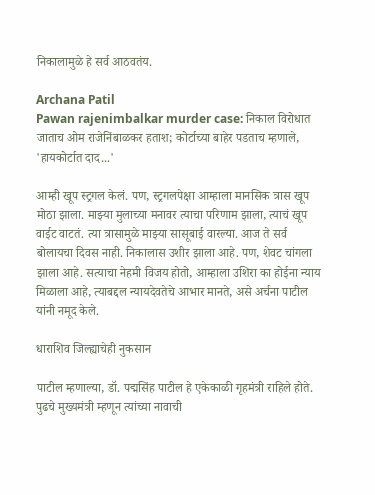निकालामुळे हे सर्व आठवतंय.

Archana Patil
Pawan rajenimbalkar murder case: निकाल विरोधात जाताच ओम राजेनिंबाळकर हताश; कोर्टाच्या बाहेर पडताच म्हणाले, 'हायकोर्टात दाद...'

आम्ही खूप स्ट्रगल केलं. पण, स्ट्रगलपेक्षा आम्हाला मानसिक त्रास खूप मोठा झाला. माझ्या मुलाच्या मनावर त्याचा परिणाम झाला, त्याचं खूप वाईट वाटतं. त्या त्रासामुळे माझ्या सासूबाई वारल्या. आज ते सर्व बोलायचा दिवस नाही. निकालास उशीर झाला आहे. पण, शेवट चांगला झाला आहे. सत्याचा नेहमी विजय होतो, आम्हाला उशिरा का होईना न्याय मिळाला आहे, त्याबद्दल न्यायदेवतेचे आभार मानते, असे अर्चना पाटील यांनी नमूद केले.

धाराशिव जिल्ह्याचेही नुकसान

पाटील म्हणाल्या, डॉ. पद्मसिंह पाटील हे एकेकाळी गृहमंत्री राहिले होते. पुढचे मुख्यमंत्री म्हणून त्यांच्या नावाची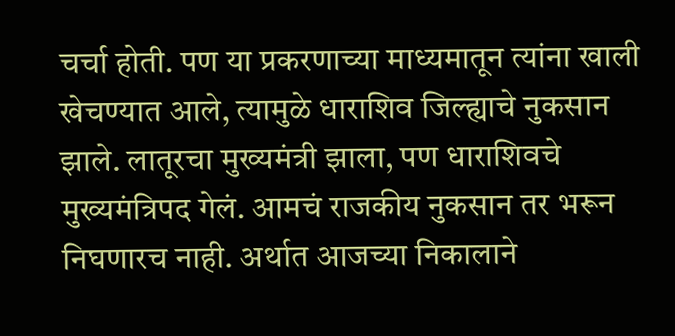चर्चा होती. पण या प्रकरणाच्या माध्यमातून त्यांना खाली खेचण्यात आले, त्यामुळे धाराशिव जिल्ह्याचे नुकसान झाले. लातूरचा मुख्यमंत्री झाला, पण धाराशिवचे मुख्यमंत्रिपद गेलं. आमचं राजकीय नुकसान तर भरून निघणारच नाही. अर्थात आजच्या निकालाने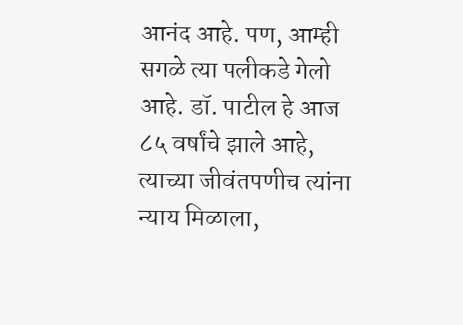आनंद आहे. पण, आम्ही सगळे त्या पलीकडे गेलो आहे. डॉ. पाटील हे आज ८५ वर्षांचे झाले आहे, त्याच्या जीवंतपणीच त्यांना न्याय मिळाला,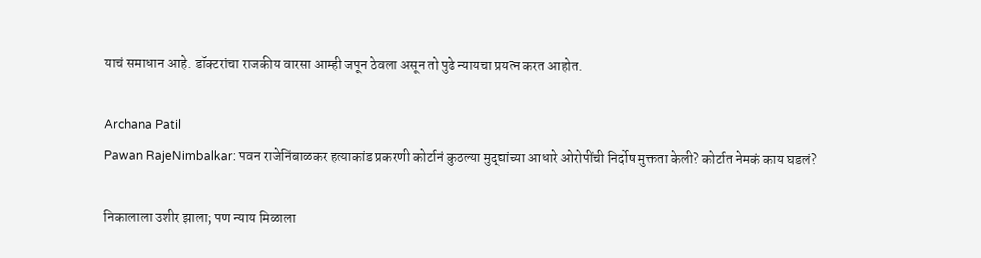याचं समाधान आहे. डॉक्टरांचा राजकीय वारसा आम्ही जपून ठेवला असून तो पुढे न्यायचा प्रयत्न करत आहोत.

Archana Patil
Pawan RajeNimbalkar: पवन राजेनिंबाळकर हत्याकांड प्रकरणी कोर्टानं कुठल्या मुद्द्यांच्या आधारे ओरोपींची निर्दोष मुक्तता केली? कोर्टात नेमकं काय घडलं?

निकालाला उशीर झाला; पण न्याय मिळाला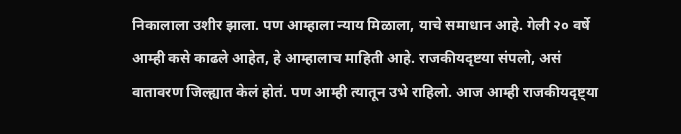निकालाला उशीर झाला. पण आम्हाला न्याय मिळाला, याचे समाधान आहे. गेली २० वर्षे आम्ही कसे काढले आहेत, हे आम्हालाच माहिती आहे. राजकीयदृष्टया संपलो, असं वातावरण जिल्ह्यात केलं होतं. पण आम्ही त्यातून उभे राहिलो. आज आम्ही राजकीयदृष्ट्या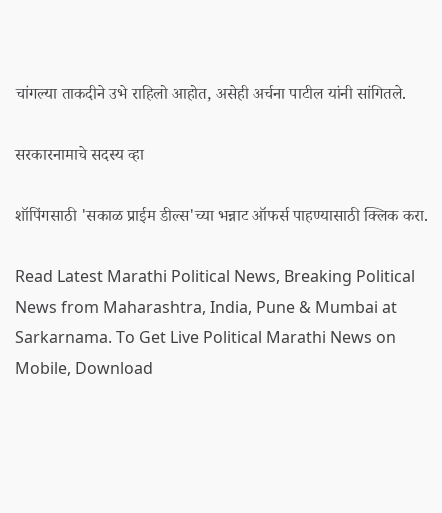चांगल्या ताकदीने उभे राहिलो आहोत, असेही अर्चना पाटील यांनी सांगितले.

सरकारनामाचे सदस्य व्हा

शॉपिंगसाठी 'सकाळ प्राईम डील्स'च्या भन्नाट ऑफर्स पाहण्यासाठी क्लिक करा.

Read Latest Marathi Political News, Breaking Political News from Maharashtra, India, Pune & Mumbai at Sarkarnama. To Get Live Political Marathi News on Mobile, Download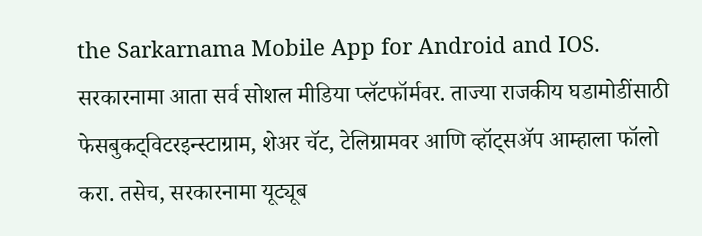the Sarkarnama Mobile App for Android and IOS. सरकारनामा आता सर्व सोशल मीडिया प्लॅटफॉर्मवर. ताज्या राजकीय घडामोडींसाठी फेसबुकट्विटरइन्स्टाग्राम, शेअर चॅट, टेलिग्रामवर आणि व्हॉट्सॲप आम्हाला फॉलो करा. तसेच, सरकारनामा यूट्यूब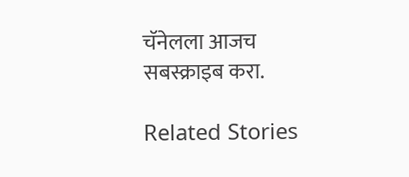चॅनेलला आजच सबस्क्राइब करा.

Related Stories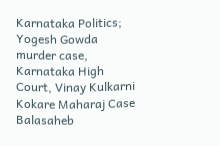Karnataka Politics; Yogesh Gowda murder case, Karnataka High Court, Vinay Kulkarni
Kokare Maharaj Case
Balasaheb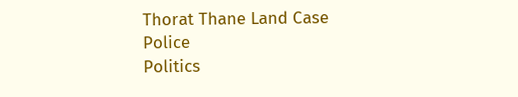Thorat Thane Land Case
Police
Politics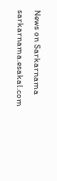News on Sarkarnama
sarkarnama.esakal.com